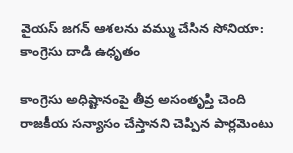వైయస్ జగన్ ఆశలను వమ్ము చేసిన సోనియా: కాంగ్రెసు దాడి ఉధృతం

కాంగ్రెసు అధిష్టానంపై తీవ్ర అసంతృప్తి చెంది రాజకీయ సన్యాసం చేస్తానని చెప్పిన పార్లమెంటు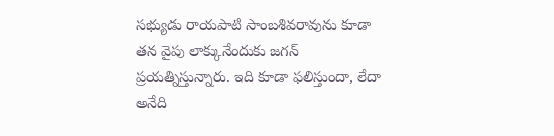సభ్యుడు రాయపాటి సాంబశివరావును కూడా తన వైపు లాక్కునేందుకు జగన్ ప్రయత్నిస్తున్నారు. ఇది కూడా ఫలిస్తుందా, లేదా అనేది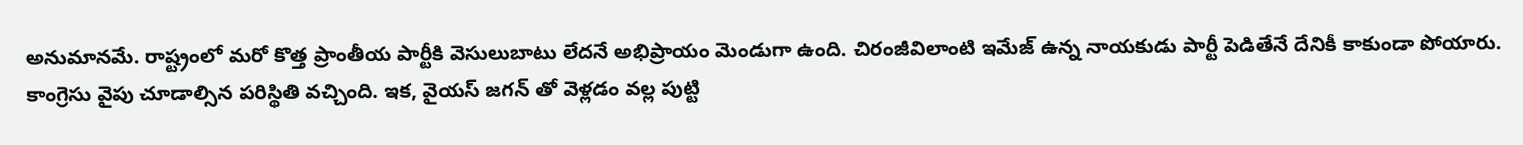అనుమానమే. రాష్ట్రంలో మరో కొత్త ప్రాంతీయ పార్టీకి వెసులుబాటు లేదనే అభిప్రాయం మెండుగా ఉంది. చిరంజీవిలాంటి ఇమేజ్ ఉన్న నాయకుడు పార్టీ పెడితేనే దేనికీ కాకుండా పోయారు. కాంగ్రెసు వైపు చూడాల్సిన పరిస్థితి వచ్చింది. ఇక, వైయస్ జగన్ తో వెళ్లడం వల్ల పుట్టి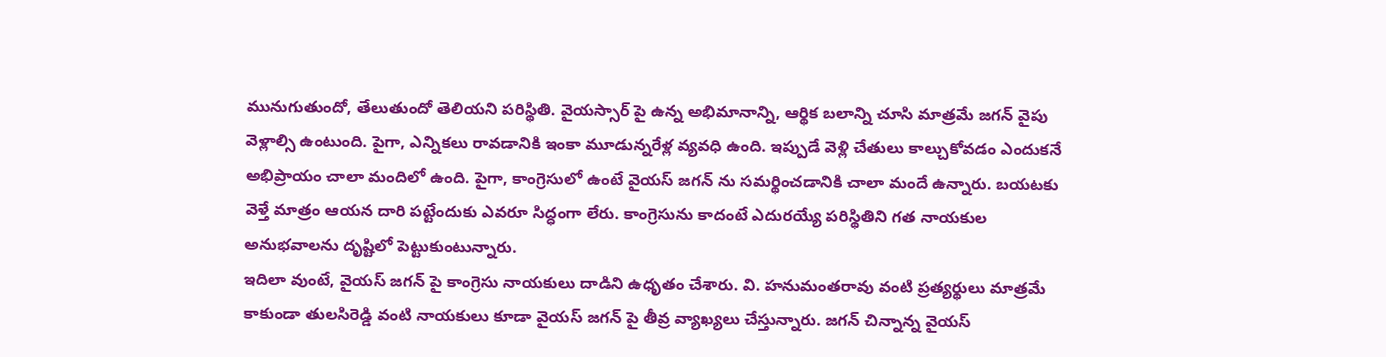మునుగుతుందో, తేలుతుందో తెలియని పరిస్థితి. వైయస్సార్ పై ఉన్న అభిమానాన్ని, ఆర్థిక బలాన్ని చూసి మాత్రమే జగన్ వైపు వెళ్లాల్సి ఉంటుంది. పైగా, ఎన్నికలు రావడానికి ఇంకా మూడున్నరేళ్ల వ్యవధి ఉంది. ఇప్పుడే వెళ్లి చేతులు కాల్చుకోవడం ఎందుకనే అభిప్రాయం చాలా మందిలో ఉంది. పైగా, కాంగ్రెసులో ఉంటే వైయస్ జగన్ ను సమర్థించడానికి చాలా మందే ఉన్నారు. బయటకు వెళ్తే మాత్రం ఆయన దారి పట్టేందుకు ఎవరూ సిద్ధంగా లేరు. కాంగ్రెసును కాదంటే ఎదురయ్యే పరిస్థితిని గత నాయకుల అనుభవాలను దృష్టిలో పెట్టుకుంటున్నారు.
ఇదిలా వుంటే, వైయస్ జగన్ పై కాంగ్రెసు నాయకులు దాడిని ఉధృతం చేశారు. వి. హనుమంతరావు వంటి ప్రత్యర్థులు మాత్రమే కాకుండా తులసిరెడ్డి వంటి నాయకులు కూడా వైయస్ జగన్ పై తీవ్ర వ్యాఖ్యలు చేస్తున్నారు. జగన్ చిన్నాన్న వైయస్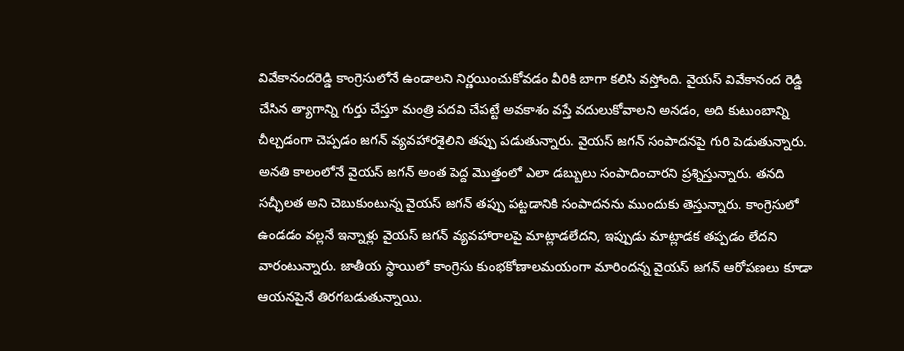వివేకానందరెడ్డి కాంగ్రెసులోనే ఉండాలని నిర్ణయించుకోవడం వీరికి బాగా కలిసి వస్తోంది. వైయస్ వివేకానంద రెడ్డి చేసిన త్యాగాన్ని గుర్తు చేస్తూ మంత్రి పదవి చేపట్టే అవకాశం వస్తే వదులుకోవాలని అనడం, అది కుటుంబాన్ని చీల్చడంగా చెప్పడం జగన్ వ్యవహారశైలిని తప్పు పడుతున్నారు. వైయస్ జగన్ సంపాదనపై గురి పెడుతున్నారు. అనతి కాలంలోనే వైయస్ జగన్ అంత పెద్ద మొత్తంలో ఎలా డబ్బులు సంపాదించారని ప్రశ్నిస్తున్నారు. తనది సచ్ఛీలత అని చెబుకుంటున్న వైయస్ జగన్ తప్పు పట్టడానికి సంపాదనను ముందుకు తెస్తున్నారు. కాంగ్రెసులో ఉండడం వల్లనే ఇన్నాళ్లు వైయస్ జగన్ వ్యవహారాలపై మాట్లాడలేదని, ఇప్పుడు మాట్లాడక తప్పడం లేదని వారంటున్నారు. జాతీయ స్థాయిలో కాంగ్రెసు కుంభకోణాలమయంగా మారిందన్న వైయస్ జగన్ ఆరోపణలు కూడా ఆయనపైనే తిరగబడుతున్నాయి.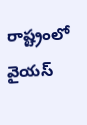రాష్ట్రంలో వైయస్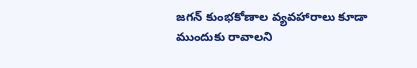జగన్ కుంభకోణాల వ్యవహారాలు కూడా ముందుకు రావాలని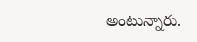అంటున్నారు.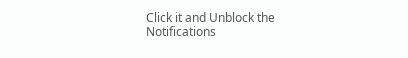Click it and Unblock the Notifications